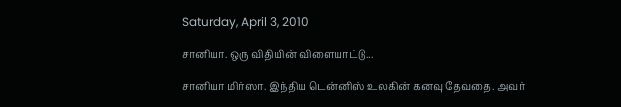Saturday, April 3, 2010

சானியா. ஒரு விதியின் விளையாட்டு...

சானியா மிர்ஸா. இந்திய டென்னிஸ் உலகின் கனவு தேவதை. அவர்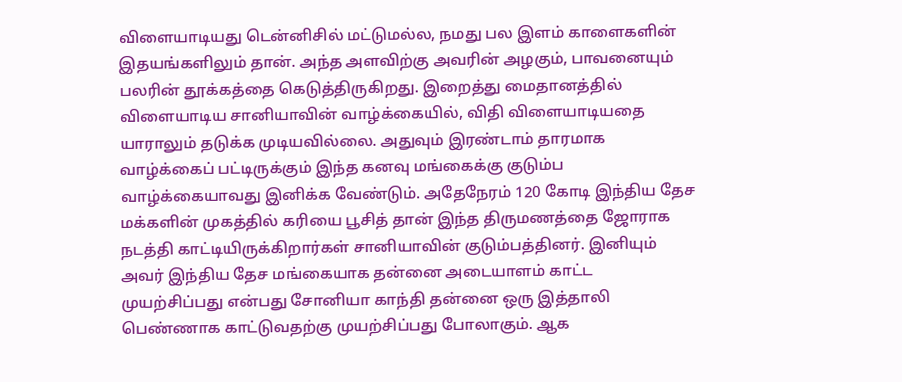விளையாடியது டென்னிசில் மட்டுமல்ல, நமது பல இளம் காளைகளின் இதயங்களிலும் தான். அந்த அளவிற்கு அவரின் அழகும், பாவனையும் பலரின் தூக்கத்தை கெடுத்திருகிறது. இறைத்து மைதானத்தில் விளையாடிய சானியாவின் வாழ்க்கையில், விதி விளையாடியதை யாராலும் தடுக்க முடியவில்லை. அதுவும் இரண்டாம் தாரமாக வாழ்க்கைப் பட்டிருக்கும் இந்த கனவு மங்கைக்கு குடும்ப வாழ்க்கையாவது இனிக்க வேண்டும். அதேநேரம் 120 கோடி இந்திய தேச மக்களின் முகத்தில் கரியை பூசித் தான் இந்த திருமணத்தை ஜோராக நடத்தி காட்டியிருக்கிறார்கள் சானியாவின் குடும்பத்தினர். இனியும் அவர் இந்திய தேச மங்கையாக தன்னை அடையாளம் காட்ட முயற்சிப்பது என்பது சோனியா காந்தி தன்னை ஒரு இத்தாலி பெண்ணாக காட்டுவதற்கு முயற்சிப்பது போலாகும். ஆக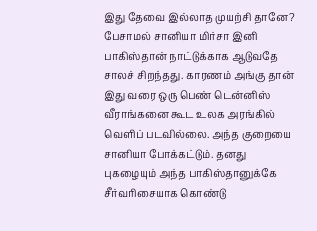இது தேவை இல்லாத முயற்சி தானே? பேசாமல் சானியா மிர்சா இனி பாகிஸ்தான் நாட்டுக்காக ஆடுவதே சாலச் சிறந்தது. காரணம் அங்கு தான் இது வரை ஒரு பெண் டென்னிஸ் வீராங்கனை கூட உலக அரங்கில் வெளிப் படவில்லை. அந்த குறையை சானியா போக்கட்டும். தனது புகழையும் அந்த பாகிஸ்தானுக்கே சீர்வரிசையாக கொண்டு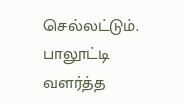செல்லட்டும். பாலூட்டி வளர்த்த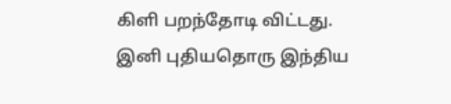கிளி பறந்தோடி விட்டது. இனி புதியதொரு இந்திய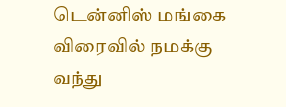டென்னிஸ் மங்கை விரைவில் நமக்கு வந்து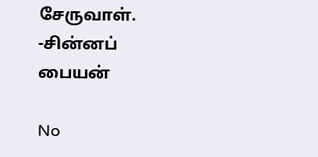சேருவாள்.
-சின்னப் பையன்

No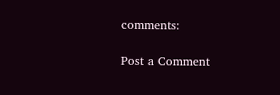comments:

Post a Comment